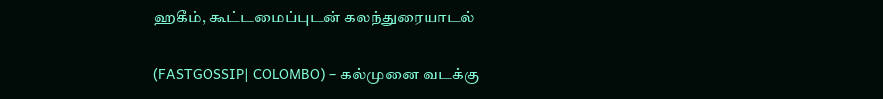ஹகீம், கூட்டமைப்புடன் கலந்துரையாடல்

(FASTGOSSIP| COLOMBO) – கல்முனை வடக்கு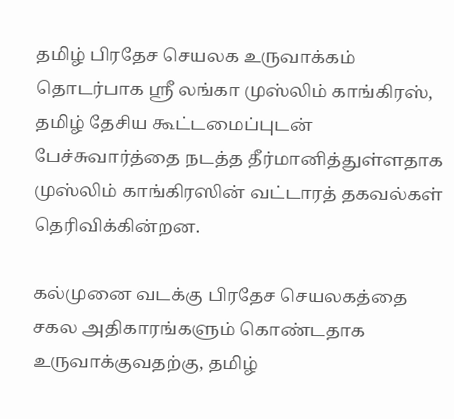தமிழ் பிரதேச செயலக உருவாக்கம் தொடர்பாக ஸ்ரீ லங்கா முஸ்லிம் காங்கிரஸ், தமிழ் தேசிய கூட்டமைப்புடன் பேச்சுவார்த்தை நடத்த தீர்மானித்துள்ளதாக முஸ்லிம் காங்கிரஸின் வட்டாரத் தகவல்கள் தெரிவிக்கின்றன.

கல்முனை வடக்கு பிரதேச செயலகத்தை சகல அதிகாரங்களும் கொண்டதாக உருவாக்குவதற்கு, தமிழ்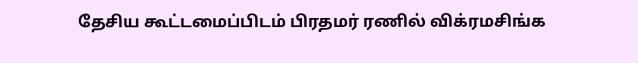தேசிய கூட்டமைப்பிடம் பிரதமர் ரணில் விக்ரமசிங்க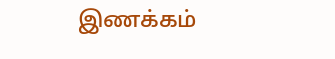இணக்கம்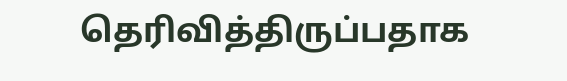தெரிவித்திருப்பதாக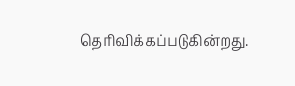தெரிவிக்கப்படுகின்றது.